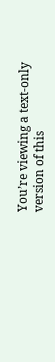You’re viewing a text-only version of this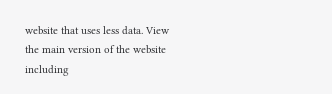website that uses less data. View the main version of the website including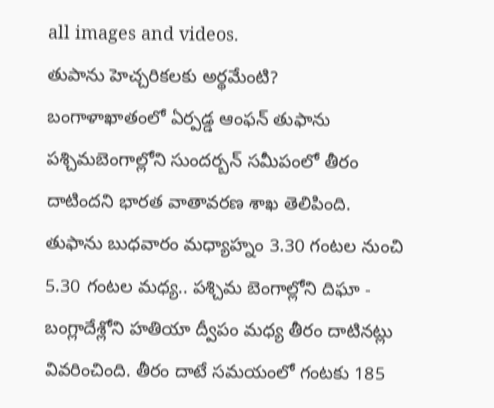all images and videos.
తుపాను హెచ్చరికలకు అర్థమేంటి?
బంగాళాఖాతంలో ఏర్పడ్డ ఆంఫన్ తుఫాను పశ్చిమబెంగాల్లోని సుందర్బన్ సమీపంలో తీరం దాటిందని భారత వాతావరణ శాఖ తెలిపింది.
తుఫాను బుధవారం మధ్యాహ్నం 3.30 గంటల నుంచి 5.30 గంటల మధ్య.. పశ్చిమ బెంగాల్లోని దిఘా - బంగ్లాదేశ్లోని హతియా ద్వీపం మధ్య తీరం దాటినట్లు వివరించింది. తీరం దాటే సమయంలో గంటకు 185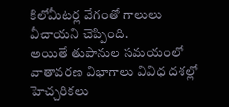కిలోమీటర్ల వేగంతో గాలులు వీచాయని చెప్పింది.
అయితే తుపానుల సమయంలో వాతావరణ విభాగాలు వివిధ దశల్లో హెచ్చరికలు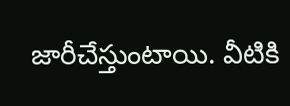జారీచేస్తుంటాయి. వీటికి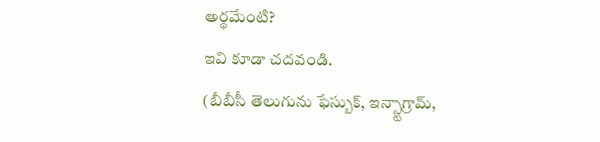అర్థమేంటి?
ఇవి కూడా చదవండి.
(బీబీసీ తెలుగును ఫేస్బుక్, ఇన్స్టాగ్రామ్,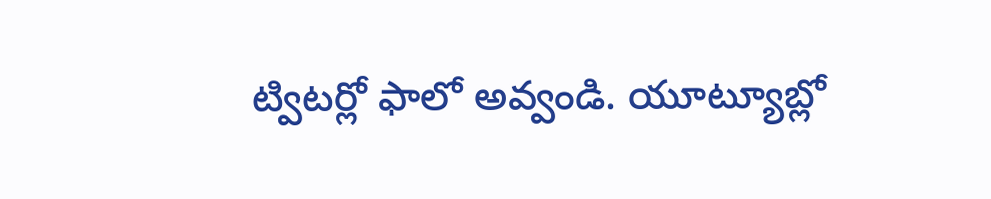ట్విటర్లో ఫాలో అవ్వండి. యూట్యూబ్లో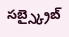సబ్స్క్రైబ్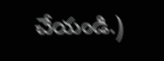చేయండి.)